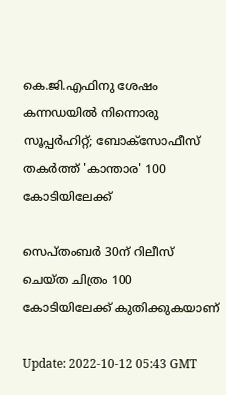കെ.ജി.എഫിനു ശേഷം കന്നഡയില്‍ നിന്നൊരു സൂപ്പര്‍ഹിറ്റ്; ബോക്സോഫീസ് തകര്‍ത്ത് 'കാന്താര' 100 കോടിയിലേക്ക്

സെപ്തംബര്‍ 30ന് റിലീസ് ചെയ്ത ചിത്രം 100 കോടിയിലേക്ക് കുതിക്കുകയാണ്

Update: 2022-10-12 05:43 GMT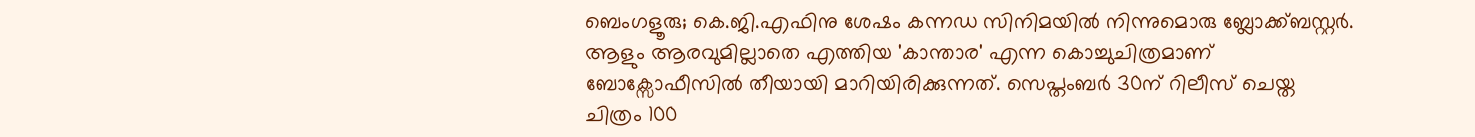ബെംഗളൂരു; കെ.ജി.എഫിനു ശേഷം കന്നഡ സിനിമയില്‍ നിന്നുമൊരു ബ്ലോക്ക്ബസ്റ്റര്‍. ആളും ആരവുമില്ലാതെ എത്തിയ 'കാന്താര' എന്ന കൊച്ചുചിത്രമാണ് ബോക്സോഫീസില്‍ തീയായി മാറിയിരിക്കുന്നത്. സെപ്തംബര്‍ 30ന് റിലീസ് ചെയ്ത ചിത്രം 100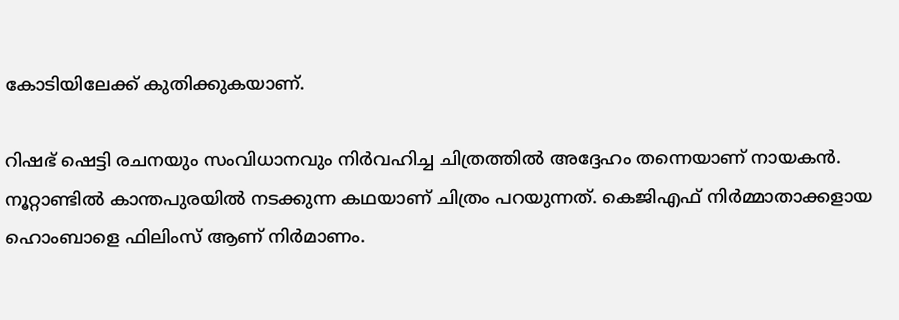കോടിയിലേക്ക് കുതിക്കുകയാണ്.

റിഷഭ് ഷെട്ടി രചനയും സംവിധാനവും നിര്‍വഹിച്ച ചിത്രത്തില്‍ അദ്ദേഹം തന്നെയാണ് നായകന്‍. നൂറ്റാണ്ടില്‍ കാന്തപുരയില്‍ നടക്കുന്ന കഥയാണ് ചിത്രം പറയുന്നത്. കെജിഎഫ് നിര്‍മ്മാതാക്കളായ ഹൊംബാളെ ഫിലിംസ് ആണ് നിര്‍മാണം.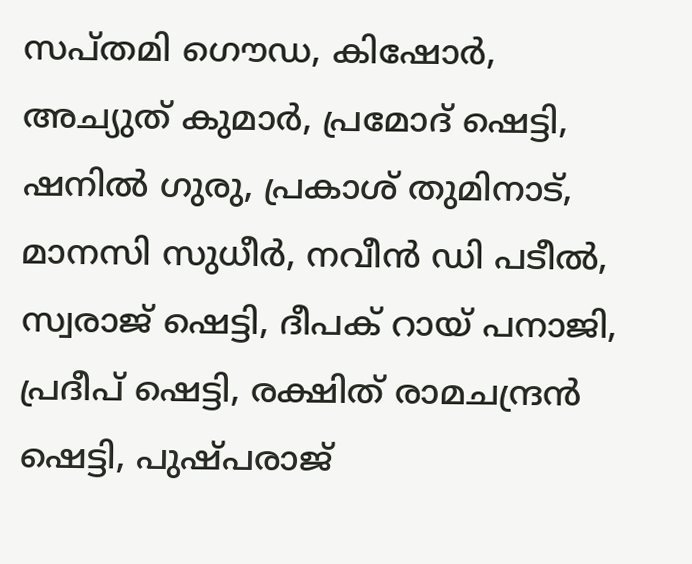സപ്തമി ഗൌഡ, കിഷോര്‍, അച്യുത് കുമാര്‍, പ്രമോദ് ഷെട്ടി, ഷനില്‍ ഗുരു, പ്രകാശ് തുമിനാട്, മാനസി സുധീര്‍, നവീന്‍ ഡി പടീല്‍, സ്വരാജ് ഷെട്ടി, ദീപക് റായ് പനാജി, പ്രദീപ് ഷെട്ടി, രക്ഷിത് രാമചന്ദ്രന്‍ ഷെട്ടി, പുഷ്പരാജ്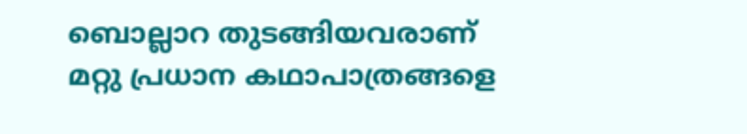ബൊല്ലാറ തുടങ്ങിയവരാണ് മറ്റു പ്രധാന കഥാപാത്രങ്ങളെ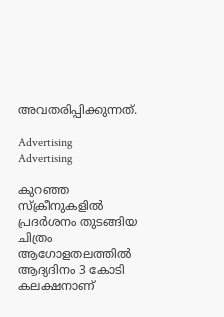അവതരിപ്പിക്കുന്നത്.

Advertising
Advertising

കുറഞ്ഞ സ്ക്രീനുകളില്‍ പ്രദര്‍ശനം തുടങ്ങിയ ചിത്രം ആഗോളതലത്തില്‍ ആദ്യദിനം 3 കോടി കലക്ഷനാണ്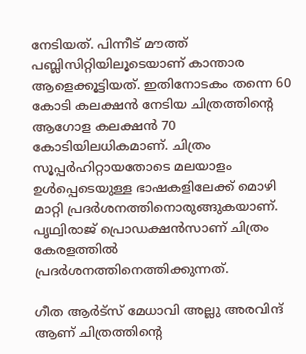നേടിയത്. പിന്നീട് മൗത്ത് പബ്ലിസിറ്റിയിലൂടെയാണ് കാന്താര ആളെക്കൂട്ടിയത്. ഇതിനോടകം തന്നെ 60 കോടി കലക്ഷന്‍ നേടിയ ചിത്രത്തിന്‍റെ ആഗോള കലക്ഷന്‍ 70 കോടിയിലധികമാണ്. ചിത്രം സൂപ്പര്‍ഹിറ്റായതോടെ മലയാളം ഉള്‍പ്പെടെയുള്ള ഭാഷകളിലേക്ക് മൊഴി മാറ്റി പ്രദര്‍ശനത്തിനൊരുങ്ങുകയാണ്. പൃഥ്വിരാജ് പ്രൊഡക്ഷന്‍സാണ് ചിത്രം കേരളത്തില്‍ പ്രദര്‍ശനത്തിനെത്തിക്കുന്നത്.

ഗീത ആർട്‌സ് മേധാവി അല്ലു അരവിന്ദ് ആണ് ചിത്രത്തിന്‍റെ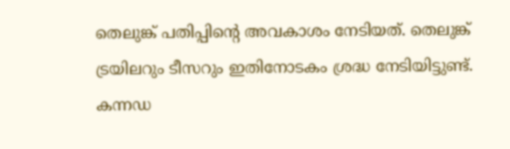തെലുങ്ക് പതിപ്പിന്‍റെ അവകാശം നേടിയത്. തെലുങ്ക് ട്രയിലറും ടീസറും ഇതിനോടകം ശ്രദ്ധ നേടിയിട്ടുണ്ട്. കന്നഡ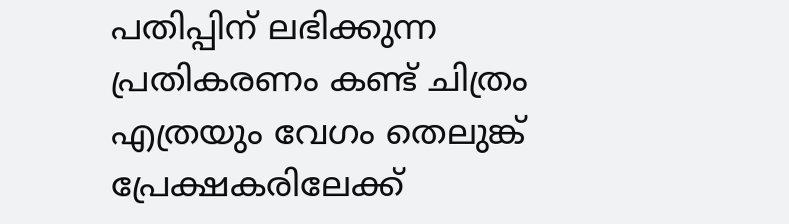പതിപ്പിന് ലഭിക്കുന്ന പ്രതികരണം കണ്ട് ചിത്രം എത്രയും വേഗം തെലുങ്ക് പ്രേക്ഷകരിലേക്ക്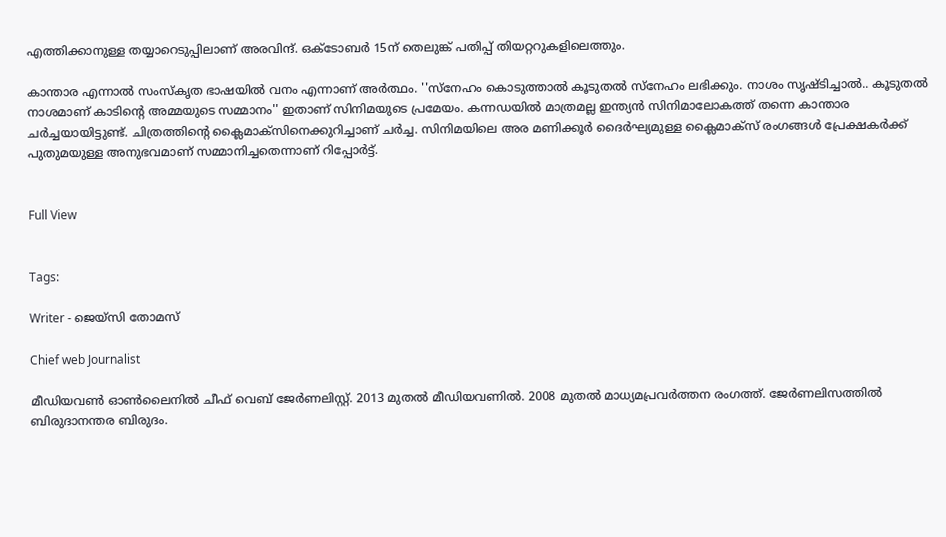എത്തിക്കാനുള്ള തയ്യാറെടുപ്പിലാണ് അരവിന്ദ്. ഒക്ടോബര്‍ 15ന് തെലുങ്ക് പതിപ്പ് തിയറ്ററുകളിലെത്തും.

കാന്താര എന്നാൽ സംസ്കൃത ഭാഷയിൽ വനം എന്നാണ് അർത്ഥം. ''സ്നേഹം കൊടുത്താല്‍ കൂടുതൽ സ്നേഹം ലഭിക്കും. നാശം സൃഷ്ടിച്ചാൽ.. കൂടുതൽ നാശമാണ് കാടിന്‍റെ അമ്മയുടെ സമ്മാനം'' ഇതാണ് സിനിമയുടെ പ്രമേയം. കന്നഡയില്‍ മാത്രമല്ല ഇന്ത്യന്‍ സിനിമാലോകത്ത് തന്നെ കാന്താര ചര്‍ച്ചയായിട്ടുണ്ട്. ചിത്രത്തിന്‍റെ ക്ലൈമാക്സിനെക്കുറിച്ചാണ് ചര്‍ച്ച. സിനിമയിലെ അര മണിക്കൂർ ദൈർഘ്യമുള്ള ക്ലൈമാക്‌സ് രംഗങ്ങൾ പ്രേക്ഷകര്‍ക്ക് പുതുമയുള്ള അനുഭവമാണ് സമ്മാനിച്ചതെന്നാണ് റിപ്പോര്‍ട്ട്.


Full View


Tags:

Writer - ജെയ്സി തോമസ്

Chief web Journalist

മീഡിയവൺ ഓൺലൈനിൽ ചീഫ് വെബ് ജേർണലിസ്റ്റ്. 2013 മുതൽ മീഡിയവണിൽ. 2008 മുതൽ മാധ്യമപ്രവർത്തന രംഗത്ത്. ജേർണലിസത്തിൽ ബിരുദാനന്തര ബിരുദം.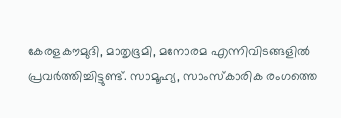കേരളകൗമുദി, മാതൃഭൂമി, മനോരമ എന്നിവിടങ്ങളിൽ പ്രവർത്തിച്ചിട്ടുണ്ട്. സാമൂഹ്യ, സാംസ്‌കാരിക രംഗത്തെ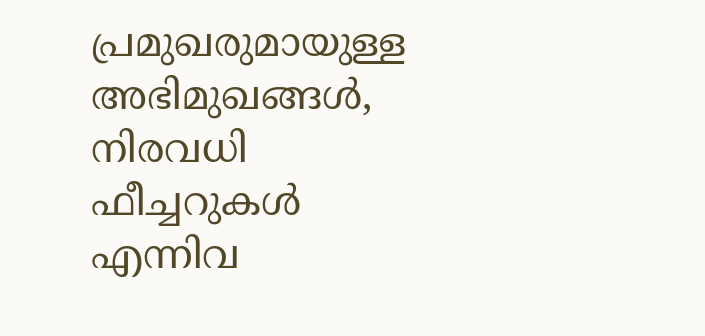പ്രമുഖരുമായുള്ള അഭിമുഖങ്ങൾ, നിരവധി ഫീച്ചറുകൾ എന്നിവ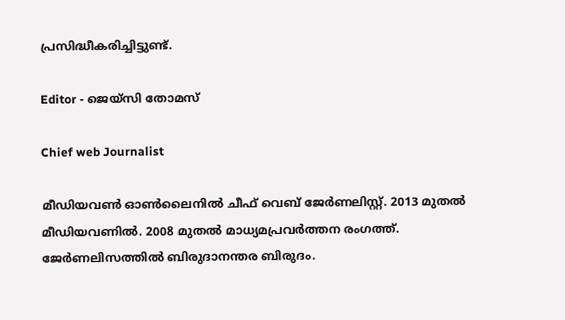പ്രസിദ്ധീകരിച്ചിട്ടുണ്ട്.

Editor - ജെയ്സി തോമസ്

Chief web Journalist

മീഡിയവൺ ഓൺലൈനിൽ ചീഫ് വെബ് ജേർണലിസ്റ്റ്. 2013 മുതൽ മീഡിയവണിൽ. 2008 മുതൽ മാധ്യമപ്രവർത്തന രംഗത്ത്. ജേർണലിസത്തിൽ ബിരുദാനന്തര ബിരുദം.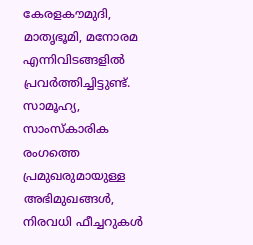കേരളകൗമുദി, മാതൃഭൂമി, മനോരമ എന്നിവിടങ്ങളിൽ പ്രവർത്തിച്ചിട്ടുണ്ട്. സാമൂഹ്യ, സാംസ്‌കാരിക രംഗത്തെ പ്രമുഖരുമായുള്ള അഭിമുഖങ്ങൾ, നിരവധി ഫീച്ചറുകൾ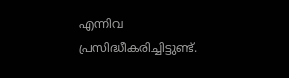എന്നിവ പ്രസിദ്ധീകരിച്ചിട്ടുണ്ട്.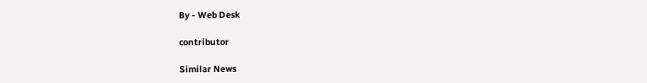By - Web Desk

contributor

Similar News